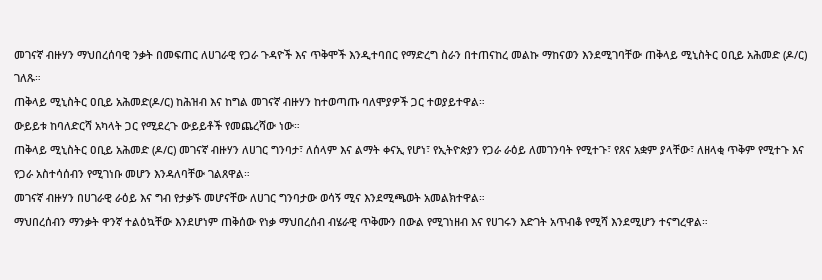መገናኛ ብዙሃን ማህበረሰባዊ ንቃት በመፍጠር ለሀገራዊ የጋራ ጉዳዮች እና ጥቅሞች እንዲተባበር የማድረግ ስራን በተጠናከረ መልኩ ማከናወን እንደሚገባቸው ጠቅላይ ሚኒስትር ዐቢይ አሕመድ (ዶ/ር) ገለጹ።
ጠቅላይ ሚኒስትር ዐቢይ አሕመድ(ዶ/ር) ከሕዝብ እና ከግል መገናኛ ብዙሃን ከተወጣጡ ባለሞያዎች ጋር ተወያይተዋል።
ውይይቱ ከባለድርሻ አካላት ጋር የሚደረጉ ውይይቶች የመጨረሻው ነው።
ጠቅላይ ሚኒስትር ዐቢይ አሕመድ (ዶ/ር) መገናኛ ብዙሃን ለሀገር ግንባታ፣ ለሰላም እና ልማት ቀናኢ የሆነ፣ የኢትዮጵያን የጋራ ራዕይ ለመገንባት የሚተጉ፣ የጸና አቋም ያላቸው፣ ለዘላቂ ጥቅም የሚተጉ እና የጋራ አስተሳሰብን የሚገነቡ መሆን እንዳለባቸው ገልጸዋል።
መገናኛ ብዙሃን በሀገራዊ ራዕይ እና ግብ የታቃኙ መሆናቸው ለሀገር ግንባታው ወሳኝ ሚና እንደሚጫወት አመልክተዋል።
ማህበረሰብን ማንቃት ዋንኛ ተልዕኳቸው እንደሆነም ጠቅሰው የነቃ ማህበረሰብ ብሄራዊ ጥቅሙን በውል የሚገነዘብ እና የሀገሩን እድገት አጥብቆ የሚሻ እንደሚሆን ተናግረዋል።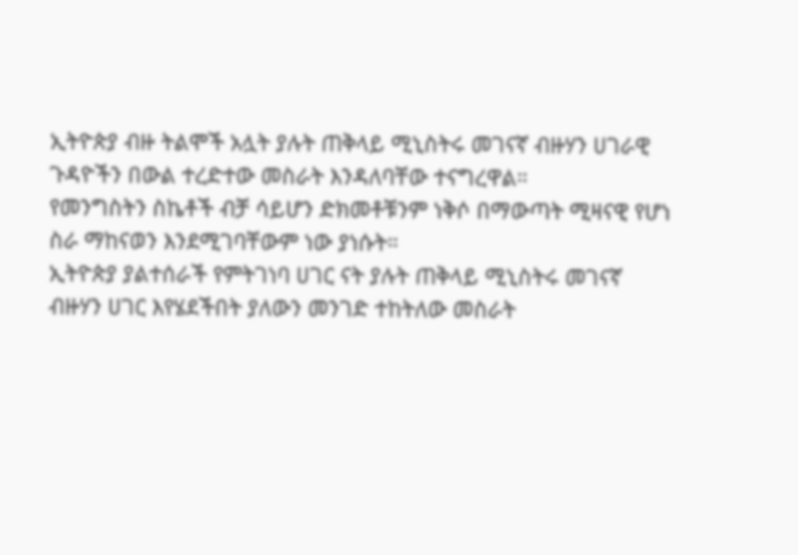ኢትዮጵያ ብዙ ትልሞች አሏት ያሉት ጠቅላይ ሚኒስትሩ መገናኛ ብዙሃን ሀገራዊ ጉዳዮችን በውል ተረድተው መስራት እንዳለባቸው ተናግረዋል።
የመንግስትን ስኬቶች ብቻ ሳይሆን ድክመቶቹንም ነቅሶ በማውጣት ሚዛናዊ የሆነ ስራ ማከናወን እንደሚገባቸውም ነው ያነሱት።
ኢትዮጵያ ያልተሰራች የምትገነባ ሀገር ናት ያሉት ጠቅላይ ሚኒስትሩ መገናኛ ብዙሃን ሀገር እየሄደችበት ያለውን መንገድ ተከትለው መስራት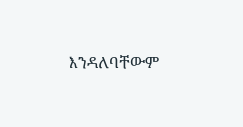እንዳለባቸውም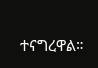ተናግረዋል።